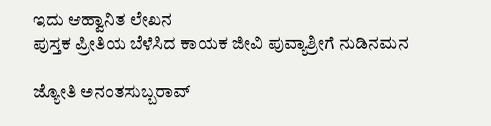ಇದು ಆಹ್ವಾನಿತ ಲೇಖನ
ಪುಸ್ತಕ ಪ್ರೀತಿಯ ಬೆಳೆಸಿದ ಕಾಯಕ ಜೀವಿ ಪುವ್ಯಾಶ್ರೀಗೆ ನುಡಿನಮನ

ಜ್ಯೋತಿ ಅನಂತಸುಬ್ಬರಾವ್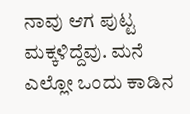ನಾವು ಆಗ ಪುಟ್ಟ ಮಕ್ಕಳಿದ್ದೆವು. ಮನೆ ಎಲ್ಲೋ ಒಂದು ಕಾಡಿನ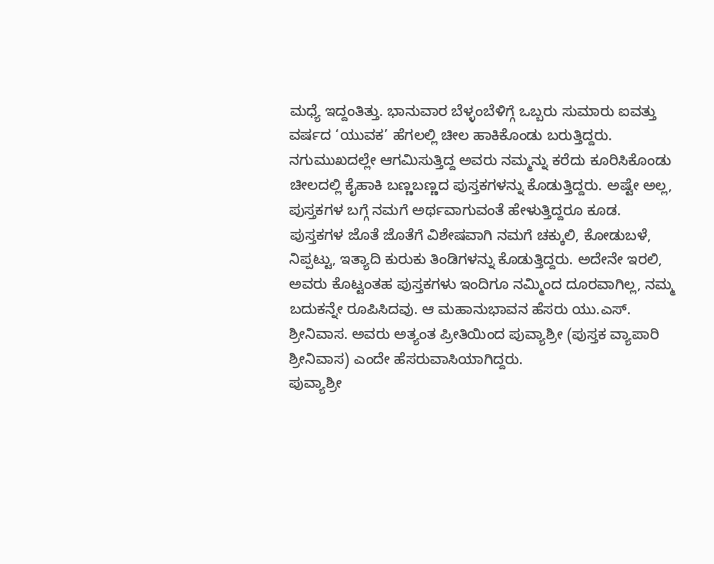ಮಧ್ಯೆ ಇದ್ದಂತಿತ್ತು. ಭಾನುವಾರ ಬೆಳ್ಳಂಬೆಳಿಗ್ಗೆ ಒಬ್ಬರು ಸುಮಾರು ಐವತ್ತು ವರ್ಷದ ‘ಯುವಕ’ ಹೆಗಲಲ್ಲಿ ಚೀಲ ಹಾಕಿಕೊಂಡು ಬರುತ್ತಿದ್ದರು. ನಗುಮುಖದಲ್ಲೇ ಆಗಮಿಸುತ್ತಿದ್ದ ಅವರು ನಮ್ಮನ್ನು ಕರೆದು ಕೂರಿಸಿಕೊಂಡು ಚೀಲದಲ್ಲಿ ಕೈಹಾಕಿ ಬಣ್ಣಬಣ್ಣದ ಪುಸ್ತಕಗಳನ್ನು ಕೊಡುತ್ತಿದ್ದರು. ಅಷ್ಟೇ ಅಲ್ಲ, ಪುಸ್ತಕಗಳ ಬಗ್ಗೆ ನಮಗೆ ಅರ್ಥವಾಗುವಂತೆ ಹೇಳುತ್ತಿದ್ದರೂ ಕೂಡ.
ಪುಸ್ತಕಗಳ ಜೊತೆ ಜೊತೆಗೆ ವಿಶೇಷವಾಗಿ ನಮಗೆ ಚಕ್ಕುಲಿ, ಕೋಡುಬಳೆ, ನಿಪ್ಪಟ್ಟು, ಇತ್ಯಾದಿ ಕುರುಕು ತಿಂಡಿಗಳನ್ನು ಕೊಡುತ್ತಿದ್ದರು. ಅದೇನೇ ಇರಲಿ, ಅವರು ಕೊಟ್ಟಂತಹ ಪುಸ್ತಕಗಳು ಇಂದಿಗೂ ನಮ್ಮಿಂದ ದೂರವಾಗಿಲ್ಲ, ನಮ್ಮ ಬದುಕನ್ನೇ ರೂಪಿಸಿದವು. ಆ ಮಹಾನುಭಾವನ ಹೆಸರು ಯು.ಎಸ್. ಶ್ರೀನಿವಾಸ. ಅವರು ಅತ್ಯಂತ ಪ್ರೀತಿಯಿಂದ ಪುವ್ಯಾಶ್ರೀ (ಪುಸ್ತಕ ವ್ಯಾಪಾರಿ ಶ್ರೀನಿವಾಸ) ಎಂದೇ ಹೆಸರುವಾಸಿಯಾಗಿದ್ದರು.
ಪುವ್ಯಾಶ್ರೀ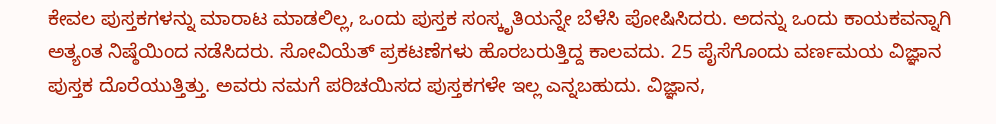ಕೇವಲ ಪುಸ್ತಕಗಳನ್ನು ಮಾರಾಟ ಮಾಡಲಿಲ್ಲ, ಒಂದು ಪುಸ್ತಕ ಸಂಸ್ಕೃತಿಯನ್ನೇ ಬೆಳೆಸಿ ಪೋಷಿಸಿದರು. ಅದನ್ನು ಒಂದು ಕಾಯಕವನ್ನಾಗಿ ಅತ್ಯಂತ ನಿಷ್ಠೆಯಿಂದ ನಡೆಸಿದರು. ಸೋವಿಯೆತ್ ಪ್ರಕಟಣೆಗಳು ಹೊರಬರುತ್ತಿದ್ದ ಕಾಲವದು. 25 ಪೈಸೆಗೊಂದು ವರ್ಣಮಯ ವಿಜ್ಞಾನ ಪುಸ್ತಕ ದೊರೆಯುತ್ತಿತ್ತು. ಅವರು ನಮಗೆ ಪರಿಚಯಿಸದ ಪುಸ್ತಕಗಳೇ ಇಲ್ಲ ಎನ್ನಬಹುದು. ವಿಜ್ಞಾನ,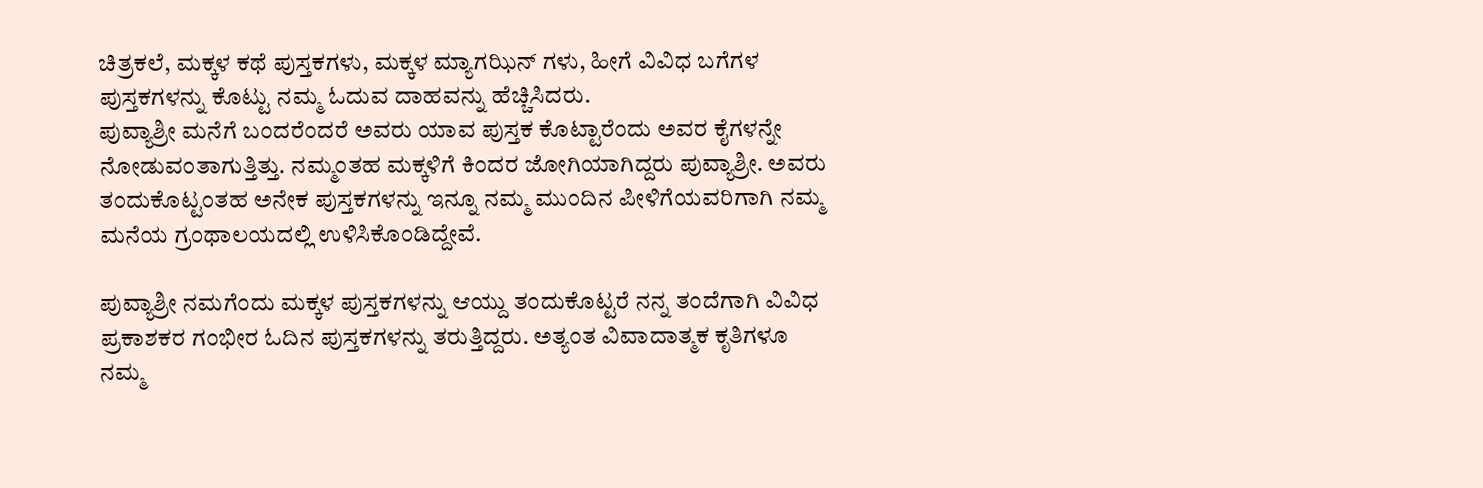ಚಿತ್ರಕಲೆ, ಮಕ್ಕಳ ಕಥೆ ಪುಸ್ತಕಗಳು, ಮಕ್ಕಳ ಮ್ಯಾಗಝಿನ್ ಗಳು, ಹೀಗೆ ವಿವಿಧ ಬಗೆಗಳ ಪುಸ್ತಕಗಳನ್ನು ಕೊಟ್ಟು ನಮ್ಮ ಓದುವ ದಾಹವನ್ನು ಹೆಚ್ಚಿಸಿದರು.
ಪುವ್ಯಾಶ್ರೀ ಮನೆಗೆ ಬಂದರೆಂದರೆ ಅವರು ಯಾವ ಪುಸ್ತಕ ಕೊಟ್ಟಾರೆಂದು ಅವರ ಕೈಗಳನ್ನೇ ನೋಡುವಂತಾಗುತ್ತಿತ್ತು. ನಮ್ಮಂತಹ ಮಕ್ಕಳಿಗೆ ಕಿಂದರ ಜೋಗಿಯಾಗಿದ್ದರು ಪುವ್ಯಾಶ್ರೀ. ಅವರು ತಂದುಕೊಟ್ಟಂತಹ ಅನೇಕ ಪುಸ್ತಕಗಳನ್ನು ಇನ್ನೂ ನಮ್ಮ ಮುಂದಿನ ಪೀಳಿಗೆಯವರಿಗಾಗಿ ನಮ್ಮ ಮನೆಯ ಗ್ರಂಥಾಲಯದಲ್ಲಿ ಉಳಿಸಿಕೊಂಡಿದ್ದೇವೆ.

ಪುವ್ಯಾಶ್ರೀ ನಮಗೆಂದು ಮಕ್ಕಳ ಪುಸ್ತಕಗಳನ್ನು ಆಯ್ದು ತಂದುಕೊಟ್ಟರೆ ನನ್ನ ತಂದೆಗಾಗಿ ವಿವಿಧ ಪ್ರಕಾಶಕರ ಗಂಭೀರ ಓದಿನ ಪುಸ್ತಕಗಳನ್ನು ತರುತ್ತಿದ್ದರು. ಅತ್ಯಂತ ವಿವಾದಾತ್ಮಕ ಕೃತಿಗಳೂ ನಮ್ಮ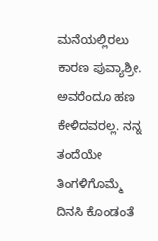ಮನೆಯಲ್ಲಿರಲು ಕಾರಣ ಪುವ್ಯಾಶ್ರೀ. ಅವರೆಂದೂ ಹಣ ಕೇಳಿದವರಲ್ಲ. ನನ್ನ ತಂದೆಯೇ ತಿಂಗಳಿಗೊಮ್ಮೆ ದಿನಸಿ ಕೊಂಡಂತೆ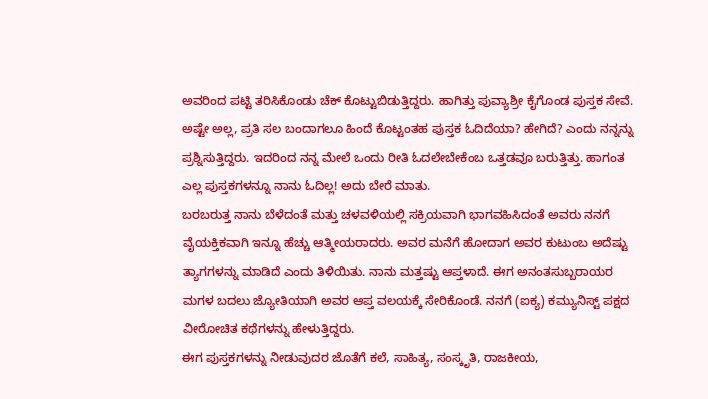ಅವರಿಂದ ಪಟ್ಟಿ ತರಿಸಿಕೊಂಡು ಚೆಕ್ ಕೊಟ್ಟುಬಿಡುತ್ತಿದ್ದರು. ಹಾಗಿತ್ತು ಪುವ್ಯಾಶ್ರೀ ಕೈಗೊಂಡ ಪುಸ್ತಕ ಸೇವೆ. ಅಷ್ಟೇ ಅಲ್ಲ, ಪ್ರತಿ ಸಲ ಬಂದಾಗಲೂ ಹಿಂದೆ ಕೊಟ್ಟಂತಹ ಪುಸ್ತಕ ಓದಿದೆಯಾ? ಹೇಗಿದೆ? ಎಂದು ನನ್ನನ್ನು ಪ್ರಶ್ನಿಸುತ್ತಿದ್ದರು. ಇದರಿಂದ ನನ್ನ ಮೇಲೆ ಒಂದು ರೀತಿ ಓದಲೇಬೇಕೆಂಬ ಒತ್ತಡವೂ ಬರುತ್ತಿತ್ತು. ಹಾಗಂತ ಎಲ್ಲ ಪುಸ್ತಕಗಳನ್ನೂ ನಾನು ಓದಿಲ್ಲ! ಅದು ಬೇರೆ ಮಾತು.
ಬರಬರುತ್ತ ನಾನು ಬೆಳೆದಂತೆ ಮತ್ತು ಚಳವಳಿಯಲ್ಲಿ ಸಕ್ರಿಯವಾಗಿ ಭಾಗವಹಿಸಿದಂತೆ ಅವರು ನನಗೆ ವೈಯಕ್ತಿಕವಾಗಿ ಇನ್ನೂ ಹೆಚ್ಚು ಆತ್ಮೀಯರಾದರು. ಅವರ ಮನೆಗೆ ಹೋದಾಗ ಅವರ ಕುಟುಂಬ ಅದೆಷ್ಟು ತ್ಯಾಗಗಳನ್ನು ಮಾಡಿದೆ ಎಂದು ತಿಳಿಯಿತು. ನಾನು ಮತ್ತಷ್ಟು ಆಪ್ತಳಾದೆ. ಈಗ ಅನಂತಸುಬ್ಬರಾಯರ ಮಗಳ ಬದಲು ಜ್ಯೋತಿಯಾಗಿ ಅವರ ಆಪ್ತ ವಲಯಕ್ಕೆ ಸೇರಿಕೊಂಡೆ. ನನಗೆ (ಐಕ್ಯ) ಕಮ್ಯುನಿಸ್ಟ್ ಪಕ್ಷದ ವೀರೋಚಿತ ಕಥೆಗಳನ್ನು ಹೇಳುತ್ತಿದ್ದರು.
ಈಗ ಪುಸ್ತಕಗಳನ್ನು ನೀಡುವುದರ ಜೊತೆಗೆ ಕಲೆ, ಸಾಹಿತ್ಯ, ಸಂಸ್ಕೃತಿ, ರಾಜಕೀಯ,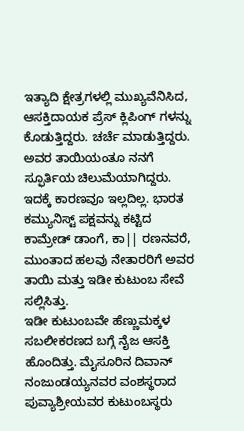ಇತ್ಯಾದಿ ಕ್ಷೇತ್ರಗಳಲ್ಲಿ ಮುಖ್ಯವೆನಿಸಿದ, ಆಸಕ್ತಿದಾಯಕ ಪ್ರೆಸ್ ಕ್ಲಿಪಿಂಗ್ ಗಳನ್ನು ಕೊಡುತ್ತಿದ್ದರು. ಚರ್ಚೆ ಮಾಡುತ್ತಿದ್ದರು. ಅವರ ತಾಯಿಯಂತೂ ನನಗೆ ಸ್ಫೂರ್ತಿಯ ಚಿಲುಮೆಯಾಗಿದ್ದರು. ಇದಕ್ಕೆ ಕಾರಣವೂ ಇಲ್ಲದಿಲ್ಲ. ಭಾರತ ಕಮ್ಯುನಿಸ್ಟ್ ಪಕ್ಷವನ್ನು ಕಟ್ಟಿದ ಕಾಮ್ರೇಡ್ ಡಾಂಗೆ, ಕಾ|| ರಣನವರೆ, ಮುಂತಾದ ಹಲವು ನೇತಾರರಿಗೆ ಅವರ ತಾಯಿ ಮತ್ತು ಇಡೀ ಕುಟುಂಬ ಸೇವೆ ಸಲ್ಲಿಸಿತ್ತು.
ಇಡೀ ಕುಟುಂಬವೇ ಹೆಣ್ಣುಮಕ್ಕಳ ಸಬಲೀಕರಣದ ಬಗ್ಗೆ ನೈಜ ಆಸಕ್ತಿ ಹೊಂದಿತ್ತು. ಮೈಸೂರಿನ ದಿವಾನ್ ನಂಜುಂಡಯ್ಯನವರ ವಂಶಸ್ಥರಾದ ಪುವ್ಯಾಶ್ರೀಯವರ ಕುಟುಂಬಸ್ಥರು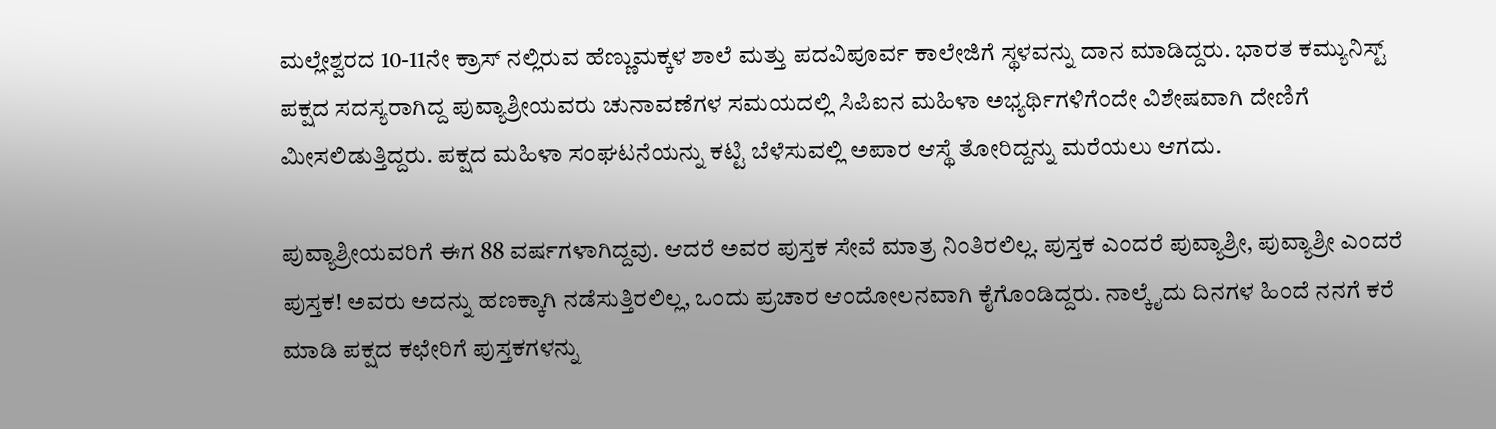ಮಲ್ಲೇಶ್ವರದ 10-11ನೇ ಕ್ರಾಸ್ ನಲ್ಲಿರುವ ಹೆಣ್ಣುಮಕ್ಕಳ ಶಾಲೆ ಮತ್ತು ಪದವಿಪೂರ್ವ ಕಾಲೇಜಿಗೆ ಸ್ಥಳವನ್ನು ದಾನ ಮಾಡಿದ್ದರು. ಭಾರತ ಕಮ್ಯುನಿಸ್ಟ್ ಪಕ್ಷದ ಸದಸ್ಯರಾಗಿದ್ದ ಪುವ್ಯಾಶ್ರೀಯವರು ಚುನಾವಣೆಗಳ ಸಮಯದಲ್ಲಿ ಸಿಪಿಐನ ಮಹಿಳಾ ಅಭ್ಯರ್ಥಿಗಳಿಗೆಂದೇ ವಿಶೇಷವಾಗಿ ದೇಣಿಗೆ ಮೀಸಲಿಡುತ್ತಿದ್ದರು. ಪಕ್ಷದ ಮಹಿಳಾ ಸಂಘಟನೆಯನ್ನು ಕಟ್ಟಿ ಬೆಳೆಸುವಲ್ಲಿ ಅಪಾರ ಆಸ್ಥೆ ತೋರಿದ್ದನ್ನು ಮರೆಯಲು ಆಗದು.

ಪುವ್ಯಾಶ್ರೀಯವರಿಗೆ ಈಗ 88 ವರ್ಷಗಳಾಗಿದ್ದವು. ಆದರೆ ಅವರ ಪುಸ್ತಕ ಸೇವೆ ಮಾತ್ರ ನಿಂತಿರಲಿಲ್ಲ. ಪುಸ್ತಕ ಎಂದರೆ ಪುವ್ಯಾಶ್ರೀ, ಪುವ್ಯಾಶ್ರೀ ಎಂದರೆ ಪುಸ್ತಕ! ಅವರು ಅದನ್ನು ಹಣಕ್ಕಾಗಿ ನಡೆಸುತ್ತಿರಲಿಲ್ಲ, ಒಂದು ಪ್ರಚಾರ ಆಂದೋಲನವಾಗಿ ಕೈಗೊಂಡಿದ್ದರು. ನಾಲ್ಕೈದು ದಿನಗಳ ಹಿಂದೆ ನನಗೆ ಕರೆ ಮಾಡಿ ಪಕ್ಷದ ಕಛೇರಿಗೆ ಪುಸ್ತಕಗಳನ್ನು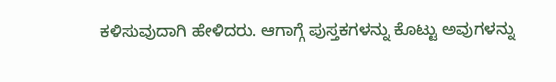ಕಳಿಸುವುದಾಗಿ ಹೇಳಿದರು. ಆಗಾಗ್ಗೆ ಪುಸ್ತಕಗಳನ್ನು ಕೊಟ್ಟು ಅವುಗಳನ್ನು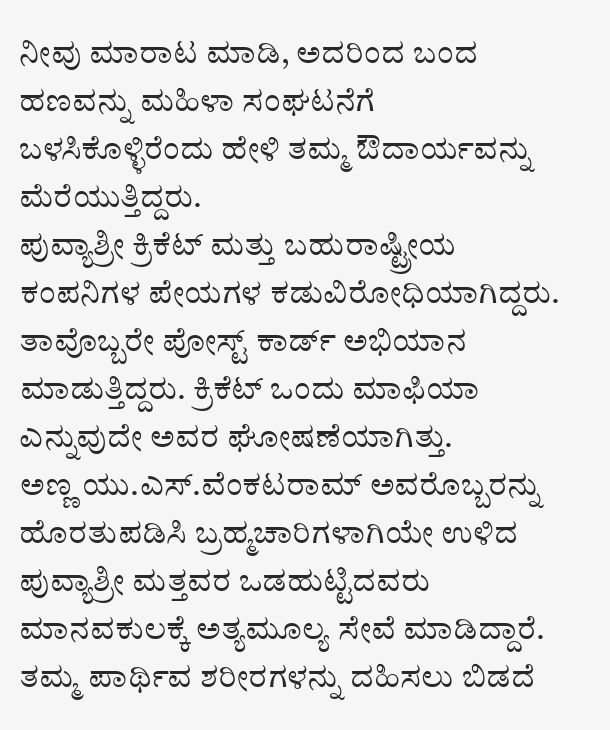ನೀವು ಮಾರಾಟ ಮಾಡಿ, ಅದರಿಂದ ಬಂದ ಹಣವನ್ನು ಮಹಿಳಾ ಸಂಘಟನೆಗೆ ಬಳಸಿಕೊಳ್ಳಿರೆಂದು ಹೇಳಿ ತಮ್ಮ ಔದಾರ್ಯವನ್ನು ಮೆರೆಯುತ್ತಿದ್ದರು.
ಪುವ್ಯಾಶ್ರೀ ಕ್ರಿಕೆಟ್ ಮತ್ತು ಬಹುರಾಷ್ಟ್ರೀಯ ಕಂಪನಿಗಳ ಪೇಯಗಳ ಕಡುವಿರೋಧಿಯಾಗಿದ್ದರು. ತಾವೊಬ್ಬರೇ ಪೋಸ್ಟ್ ಕಾರ್ಡ್ ಅಭಿಯಾನ ಮಾಡುತ್ತಿದ್ದರು. ಕ್ರಿಕೆಟ್ ಒಂದು ಮಾಫಿಯಾ ಎನ್ನುವುದೇ ಅವರ ಘೋಷಣೆಯಾಗಿತ್ತು.
ಅಣ್ಣ ಯು.ಎಸ್.ವೆಂಕಟರಾಮ್ ಅವರೊಬ್ಬರನ್ನು ಹೊರತುಪಡಿಸಿ ಬ್ರಹ್ಮಚಾರಿಗಳಾಗಿಯೇ ಉಳಿದ ಪುವ್ಯಾಶ್ರೀ ಮತ್ತವರ ಒಡಹುಟ್ಟಿದವರು ಮಾನವಕುಲಕ್ಕೆ ಅತ್ಯಮೂಲ್ಯ ಸೇವೆ ಮಾಡಿದ್ದಾರೆ. ತಮ್ಮ ಪಾರ್ಥಿವ ಶರೀರಗಳನ್ನು ದಹಿಸಲು ಬಿಡದೆ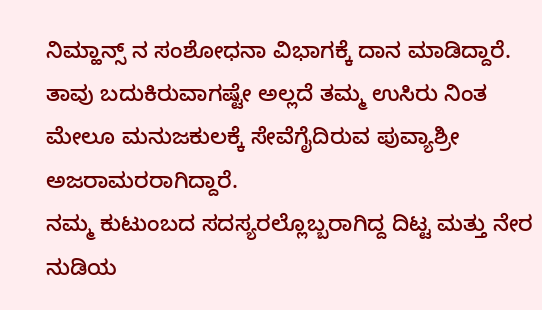ನಿಮ್ಹಾನ್ಸ್ ನ ಸಂಶೋಧನಾ ವಿಭಾಗಕ್ಕೆ ದಾನ ಮಾಡಿದ್ದಾರೆ. ತಾವು ಬದುಕಿರುವಾಗಷ್ಟೇ ಅಲ್ಲದೆ ತಮ್ಮ ಉಸಿರು ನಿಂತ ಮೇಲೂ ಮನುಜಕುಲಕ್ಕೆ ಸೇವೆಗೈದಿರುವ ಪುವ್ಯಾಶ್ರೀ ಅಜರಾಮರರಾಗಿದ್ದಾರೆ.
ನಮ್ಮ ಕುಟುಂಬದ ಸದಸ್ಯರಲ್ಲೊಬ್ಬರಾಗಿದ್ದ ದಿಟ್ಟ ಮತ್ತು ನೇರ ನುಡಿಯ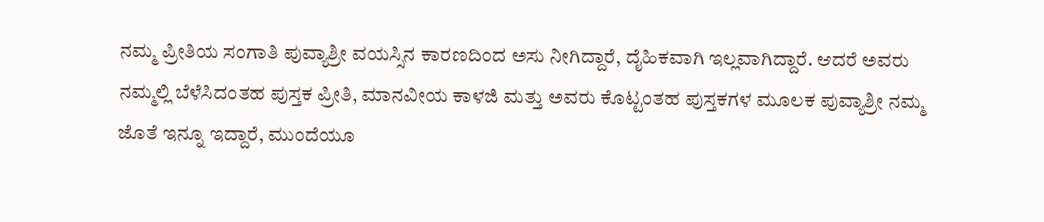ನಮ್ಮ ಪ್ರೀತಿಯ ಸಂಗಾತಿ ಪುವ್ಯಾಶ್ರೀ ವಯಸ್ಸಿನ ಕಾರಣದಿಂದ ಅಸು ನೀಗಿದ್ದಾರೆ, ದೈಹಿಕವಾಗಿ ಇಲ್ಲವಾಗಿದ್ದಾರೆ. ಆದರೆ ಅವರು ನಮ್ಮಲ್ಲಿ ಬೆಳೆಸಿದಂತಹ ಪುಸ್ತಕ ಪ್ರೀತಿ, ಮಾನವೀಯ ಕಾಳಜಿ ಮತ್ತು ಅವರು ಕೊಟ್ಟಂತಹ ಪುಸ್ತಕಗಳ ಮೂಲಕ ಪುವ್ಯಾಶ್ರೀ ನಮ್ಮ ಜೊತೆ ಇನ್ನೂ ಇದ್ದಾರೆ, ಮುಂದೆಯೂ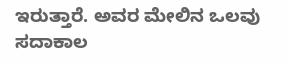ಇರುತ್ತಾರೆ. ಅವರ ಮೇಲಿನ ಒಲವು ಸದಾಕಾಲ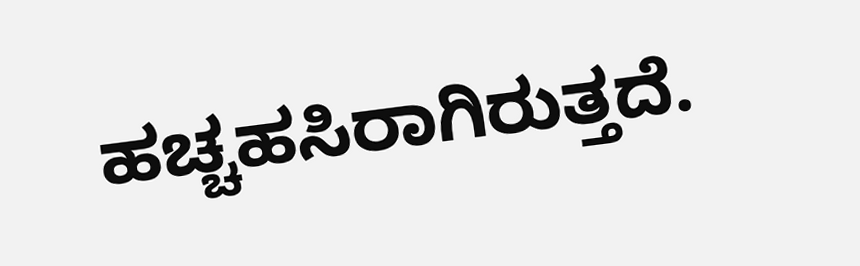ಹಚ್ಚಹಸಿರಾಗಿರುತ್ತದೆ.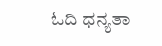ಓದಿ ಧನ್ಯತಾ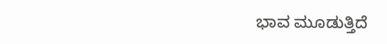ಭಾವ ಮೂಡುತ್ತಿದೆ